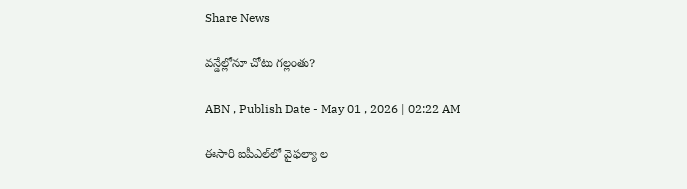Share News

వన్డేల్లోనూ చోటు గల్లంతు?

ABN , Publish Date - May 01 , 2026 | 02:22 AM

ఈసారి ఐపీఎల్‌లో వైఫల్యా ల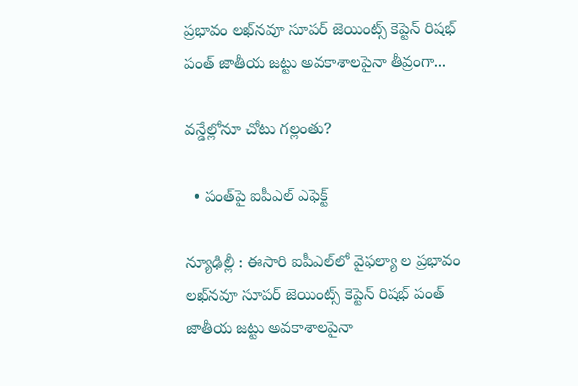ప్రభావం లఖ్‌నవూ సూపర్‌ జెయింట్స్‌ కెప్టెన్‌ రిషభ్‌ పంత్‌ జాతీయ జట్టు అవకాశాలపైనా తీవ్రంగా...

వన్డేల్లోనూ చోటు గల్లంతు?

  • పంత్‌పై ఐపీఎల్‌ ఎఫెక్ట్‌

న్యూఢిల్లీ : ఈసారి ఐపీఎల్‌లో వైఫల్యా ల ప్రభావం లఖ్‌నవూ సూపర్‌ జెయింట్స్‌ కెప్టెన్‌ రిషభ్‌ పంత్‌ జాతీయ జట్టు అవకాశాలపైనా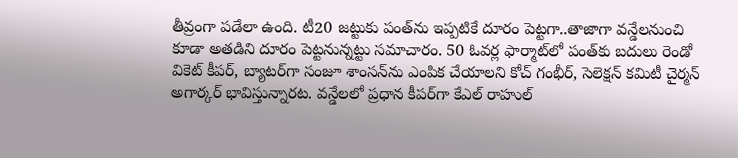తీవ్రంగా పడేలా ఉంది. టీ20 జట్టుకు పంత్‌ను ఇప్పటికే దూరం పెట్టగా..తాజాగా వన్డేలనుంచి కూడా అతడిని దూరం పెట్టనున్నట్టు సమాచారం. 50 ఓవర్ల ఫార్మాట్‌లో పంత్‌కు బదులు రెండో వికెట్‌ కీపర్‌, బ్యాటర్‌గా సంజూ శాంసన్‌ను ఎంపిక చేయాలని కోచ్‌ గంభీర్‌, సెలెక్షన్‌ కమిటీ చైర్మన్‌ అగార్కర్‌ భావిస్తున్నారట. వన్డేలలో ప్రధాన కీపర్‌గా కేఎల్‌ రాహుల్‌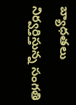బ్యాధతలు నిర్వర్తిస్తున్న సంగతి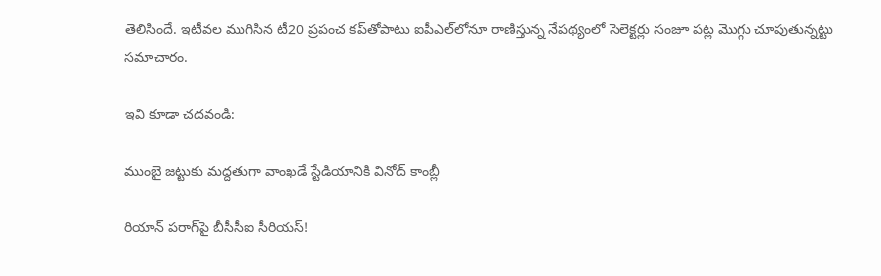తెలిసిందే. ఇటీవల ముగిసిన టీ20 ప్రపంచ కప్‌తోపాటు ఐపీఎల్‌లోనూ రాణిస్తున్న నేపథ్యంలో సెలెక్టర్లు సంజూ పట్ల మొగ్గు చూపుతున్నట్టు సమాచారం.

ఇవి కూడా చదవండి:

ముంబై జట్టుకు మద్దతుగా వాంఖడే స్టేడియానికి వినోద్ కాంబ్లీ

రియాన్ పరాగ్‌పై బీసీసీఐ సీరియస్‌!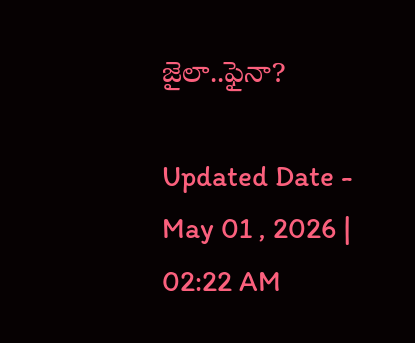జైలా..ఫైనా?

Updated Date - May 01 , 2026 | 02:22 AM